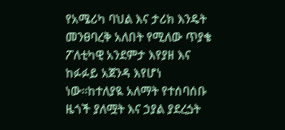የአሜሪካ ባህል እና ታሪክ እንዴት መንፀባረቅ አለበት የሚለው ጥያቄ ፖለቲካዊ አንደምታ እየያዘ እና ከፉፉይ አጀንዳ እየሆነ ነው።ከተለያዪ አለማት የተሰባሰቡ ዜጎች ያለሟት እና ኃያል ያደረጏት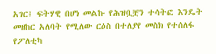አገር፤ ፍትሃዊ በሆነ መልኩ የሕዝቧቿን ተሳትፎ እንዴት መዘከር አለባት የሚለው ርዕስ በተለያየ መስክ የተሰለፋ የፖለቲካ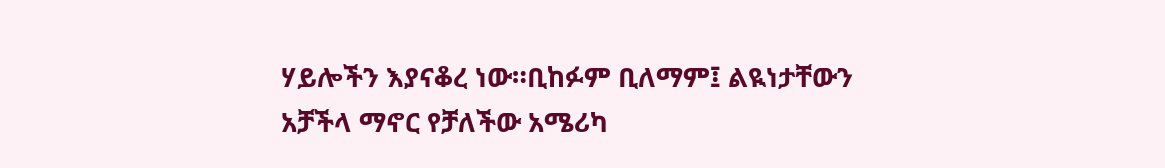ሃይሎችን እያናቆረ ነው።ቢከፉም ቢለማም፤ ልዪነታቸውን አቻችላ ማኖር የቻለችው አሜሪካ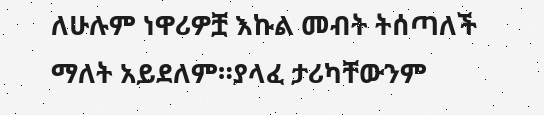ለሁሉም ነዋሪዎቿ እኩል መብት ትሰጣለች ማለት አይደለም።ያላፈ ታሪካቸውንም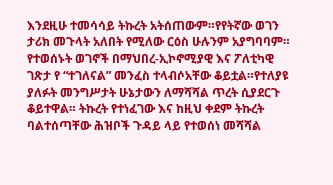እንደዚሁ ተመሳሳይ ትኩረት አትሰጠውም።የየትኛው ወገን ታሪክ መጉላት አለበት የሚለው ርዕስ ሁሉንም አያግባባም። የተወሰኑት ወገኖች በማህበረ-ኢኮኖሚያዊ እና ፖለቲካዊ ገጽታ የ “ተገለናል” መንፈስ ተላብሶአቸው ቆይቷል።የተለያዩ ያለፉት መንግሥታት ሁኔታውን ለማሻሻል ጥረት ሲያደርጉ ቆይተዋል። ትኩረት የተነፈገው እና ከዚህ ቀደም ትኩረት ባልተሰጣቸው ሕዝቦች ጉዳይ ላይ የተወሰነ መሻሻል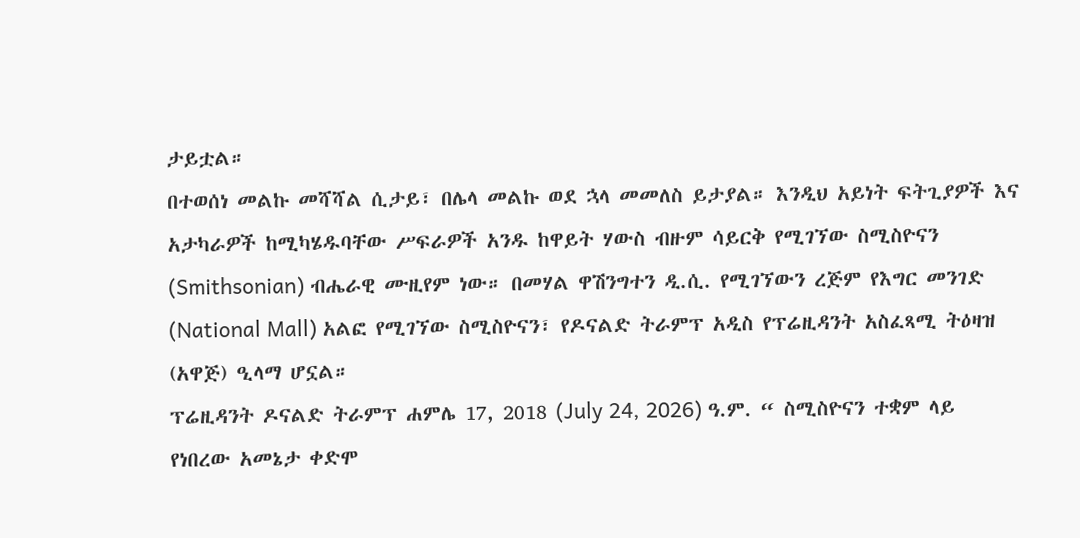ታይቷል።
በተወሰነ መልኩ መሻሻል ሲታይ፣ በሌላ መልኩ ወደ ኋላ መመለስ ይታያል። እንዲህ አይነት ፍትጊያዎች እና አታካራዎች ከሚካሄዱባቸው ሥፍራዎች አንዱ ከዋይት ሃውስ ብዙም ሳይርቅ የሚገኘው ስሚስዮናን (Smithsonian) ብሔራዊ ሙዚየም ነው። በመሃል ዋሽንግተን ዲ.ሲ. የሚገኘውን ረጅም የእግር መንገድ (National Mall) አልፎ የሚገኘው ስሚስዮናን፣ የዶናልድ ትራምፕ አዲስ የፕሬዚዳንት አስፈጻሚ ትዕዛዝ (አዋጅ) ዒላማ ሆኗል።
ፕሬዚዳንት ዶናልድ ትራምፕ ሐምሌ 17, 2018 (July 24, 2026) ዓ.ም. “ ስሚስዮናን ተቋም ላይ የነበረው አመኔታ ቀድሞ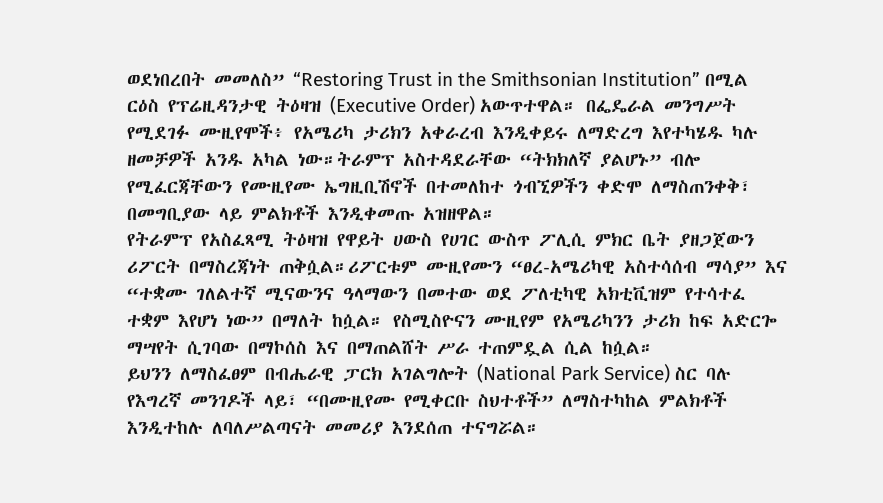ወደነበረበት መመለስ” “Restoring Trust in the Smithsonian Institution” በሚል ርዕስ የፕሬዚዳንታዊ ትዕዛዝ (Executive Order) አውጥተዋል። በፌዴራል መንግሥት የሚደገፉ ሙዚየሞች፥ የአሜሪካ ታሪክን አቀራረብ እንዲቀይሩ ለማድረግ እየተካሄዱ ካሉ ዘመቻዎች አንዱ አካል ነው።ትራምፕ አስተዳደራቸው “ትክክለኛ ያልሆኑ” ብሎ የሚፈርጃቸውን የሙዚየሙ ኤግዚቢሽኖች በተመለከተ ጎብኚዎችን ቀድሞ ለማስጠንቀቅ፣ በመግቢያው ላይ ምልክቶች እንዲቀመጡ አዝዘዋል።
የትራምፕ የአስፈጻሚ ትዕዛዝ የዋይት ሀውስ የሀገር ውስጥ ፖሊሲ ምክር ቤት ያዘጋጀውን ሪፖርት በማስረጃነት ጠቅሷል።ሪፖርቱም ሙዚየሙን “ፀረ-አሜሪካዊ አስተሳሰብ ማሳያ” እና “ተቋሙ ገለልተኛ ሚናውንና ዓላማውን በመተው ወደ ፖለቲካዊ አክቲቪዝም የተሳተፈ ተቋም እየሆነ ነው” በማለት ከሷል። የስሚስዮናን ሙዚየም የአሜሪካንን ታሪክ ከፍ አድርጐ ማሣየት ሲገባው በማኮሰስ እና በማጠልሸት ሥራ ተጠምዷል ሲል ከሷል።
ይህንን ለማስፈፀም በብሔራዊ ፓርክ አገልግሎት (National Park Service) ስር ባሉ የእግረኛ መንገዶች ላይ፣ “በሙዚየሙ የሚቀርቡ ስህተቶች” ለማስተካከል ምልክቶች እንዲተከሉ ለባለሥልጣናት መመሪያ እንደሰጠ ተናግሯል።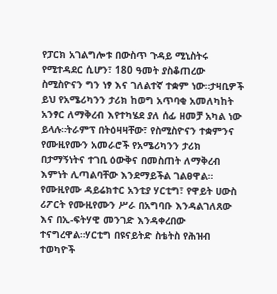የፓርክ አገልግሎቱ በውስጥ ጉዳይ ሚኒስትሩ የሚተዳደር ሲሆን፣ 180 ዓመት ያስቆጠረው ስሚስዮናን ግን ነፃ እና ገለልተኛ ተቋም ነው።ታዛቢዎች ይህ የአሜሪካንን ታሪክ ከወግ አጥባቂ አመለካከት አንፃር ለማቅረብ እየተካሄደ ያለ ሰፊ ዘመቻ አካል ነው ይላሉ።ትራምፕ በትዕዛዛቸው፣ የስሚስዮናን ተቋምንና የሙዚየሙን አመራሮች የአሜሪካንን ታሪክ በታማኝነትና ተገቢ ዕውቅና በመስጠት ለማቅረብ እምነት ሊጣልባቸው እንደማይችል ገልፀዋል።
የሙዚየሙ ዳይሬክተር አንቲያ ሃርቲግ፣ የዋይት ሀውስ ሪፖርት የሙዚየሙን ሥራ በአግባቡ እንዳልገለጸው እና በኢ-ፍትሃዊ መንገድ እንዳቀረበው ተናግረዋል።ሃርቲግ በዩናይትድ ስቴትስ የሕዝብ ተወካዮች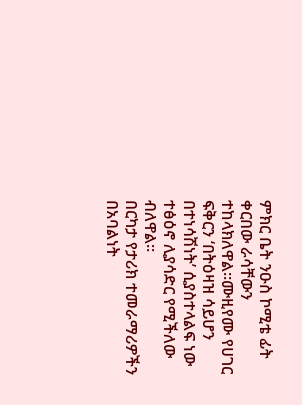ምክር ቤት ንዑስ ኮሚቴ ፊት ቀርበው ራሳቸውን ተከላክለዋል።ሙዚየሙ የሀገር ፍቅርን ‘በትዕዛዝ ሳይሆን በተነሳሽነት’ ሲያስተላልፍ ነው ተፅዕኖ ሊያሳድር የሚችለው ብለዋል።
በርካታ የታሪክ ተመራማሪዎችን በአባልነት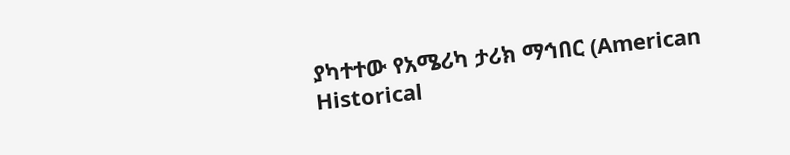ያካተተው የአሜሪካ ታሪክ ማኅበር (American Historical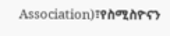Association)፣የስሚስዮናን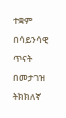ተቋም በሳይንሳዊ ጥናት በመታገዝ ትክክለኛ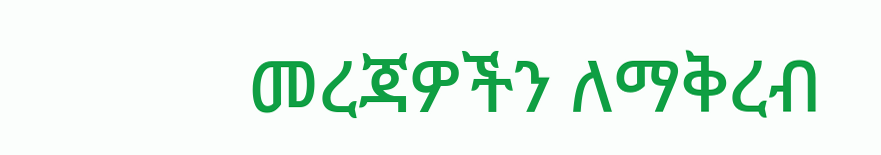መረጃዎችን ለማቅረብ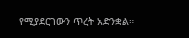የሚያደርገውን ጥረት አድንቋል።